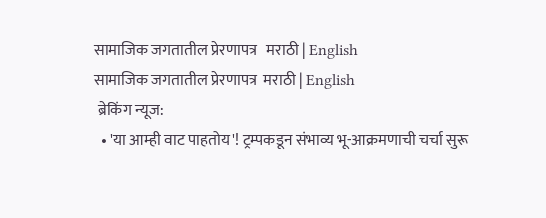सामाजिक जगतातील प्रेरणापत्र   मराठी | English
सामाजिक जगतातील प्रेरणापत्र  मराठी | English
 ब्रेकिंग न्यूज:
  • 'या आम्ही वाट पाहतोय'! ट्रम्पकडून संभाव्य भू-आक्रमणाची चर्चा सुरू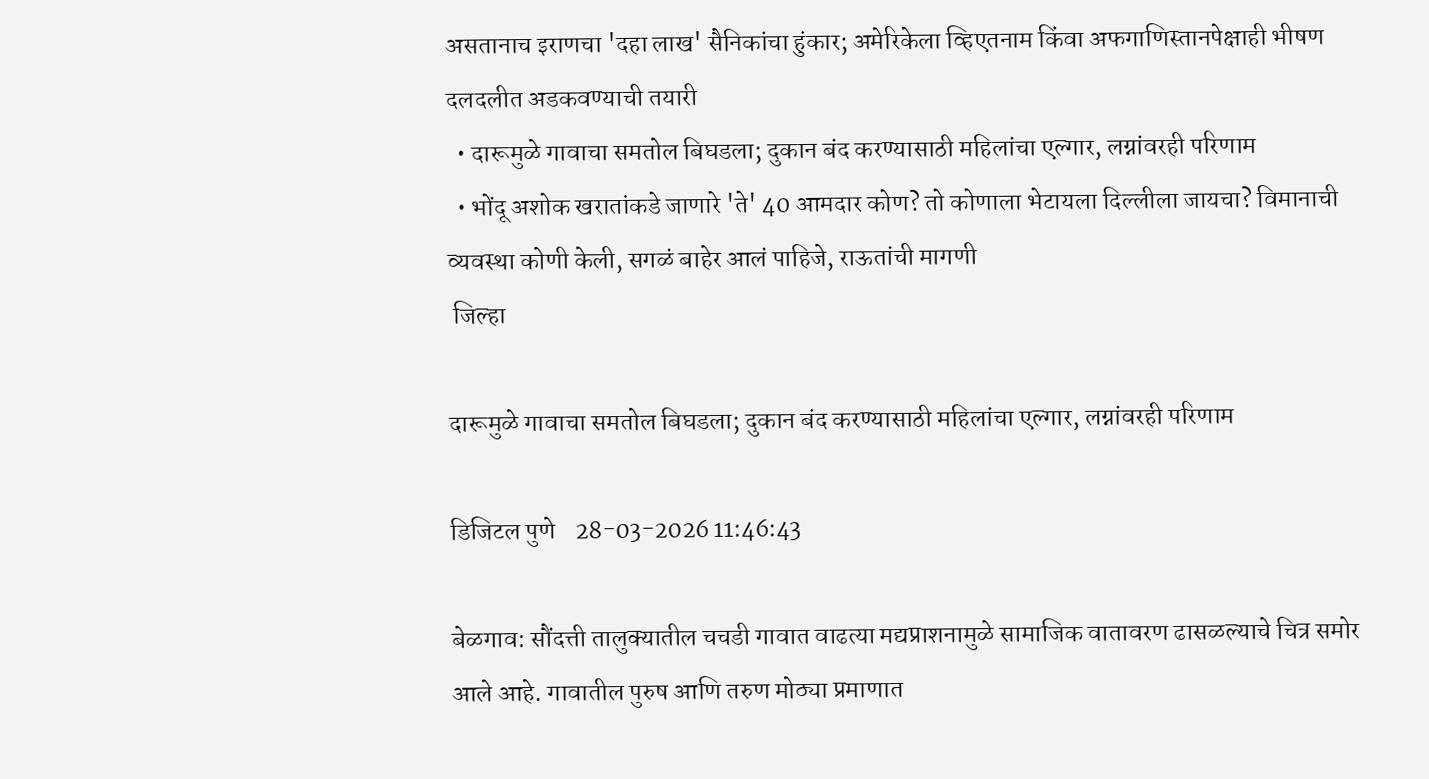असतानाच इराणचा 'दहा लाख' सैनिकांचा हुंकार; अमेरिकेला व्हिएतनाम किंवा अफगाणिस्तानपेक्षाही भीषण दलदलीत अडकवण्याची तयारी
  • दारूमुळे गावाचा समतोल बिघडला; दुकान बंद करण्यासाठी महिलांचा एल्गार, लग्नांवरही परिणाम
  • भोंदू अशोक खरातांकडे जाणारे 'ते' 40 आमदार कोण? तो कोणाला भेटायला दिल्लीला जायचा? विमानाची व्यवस्था कोणी केली, सगळं बाहेर आलं पाहिजे, राऊतांची मागणी
 जिल्हा

दारूमुळे गावाचा समतोल बिघडला; दुकान बंद करण्यासाठी महिलांचा एल्गार, लग्नांवरही परिणाम

डिजिटल पुणे    28-03-2026 11:46:43

बेळगाव: सौंदत्ती तालुक्यातील चचडी गावात वाढत्या मद्यप्राशनामुळे सामाजिक वातावरण ढासळल्याचे चित्र समोर आले आहे. गावातील पुरुष आणि तरुण मोठ्या प्रमाणात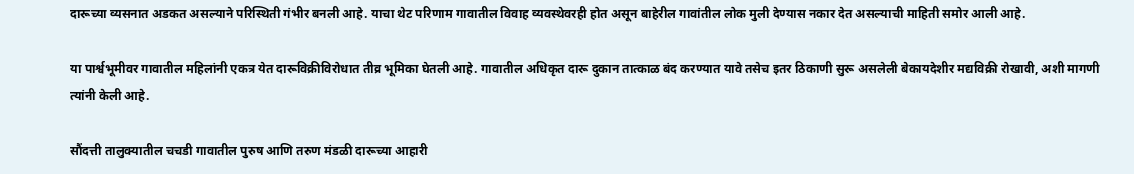दारूच्या व्यसनात अडकत असल्याने परिस्थिती गंभीर बनली आहे. याचा थेट परिणाम गावातील विवाह व्यवस्थेवरही होत असून बाहेरील गावांतील लोक मुली देण्यास नकार देत असल्याची माहिती समोर आली आहे.

या पार्श्वभूमीवर गावातील महिलांनी एकत्र येत दारूविक्रीविरोधात तीव्र भूमिका घेतली आहे. गावातील अधिकृत दारू दुकान तात्काळ बंद करण्यात यावे तसेच इतर ठिकाणी सुरू असलेली बेकायदेशीर मद्यविक्री रोखावी, अशी मागणी त्यांनी केली आहे.

सौंदत्ती तालुक्यातील चचडी गावातील पुरुष आणि तरुण मंडळी दारूच्या आहारी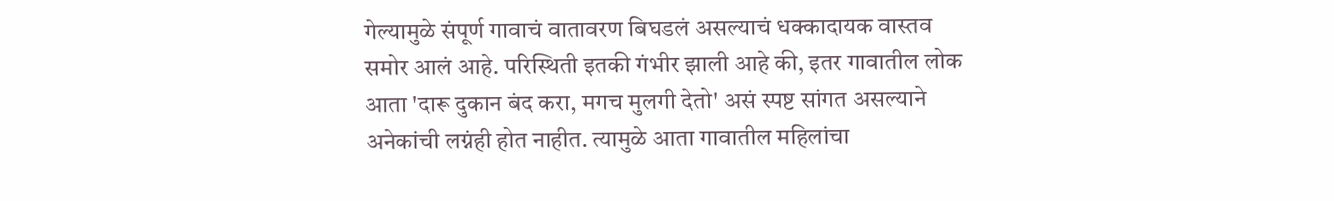गेल्यामुळे संपूर्ण गावाचं वातावरण बिघडलं असल्याचं धक्कादायक वास्तव समोर आलं आहे. परिस्थिती इतकी गंभीर झाली आहे की, इतर गावातील लोक आता 'दारू दुकान बंद करा, मगच मुलगी देतो' असं स्पष्ट सांगत असल्याने अनेकांची लग्नंही होत नाहीत. त्यामुळे आता गावातील महिलांचा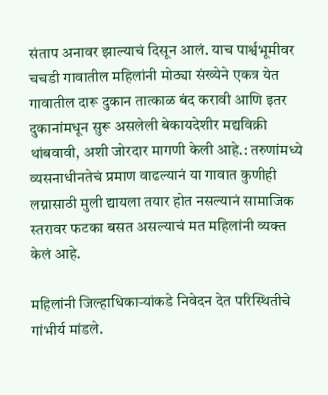संताप अनावर झाल्याचं दिसून आलं. याच पार्श्वभूमीवर चचडी गावातील महिलांनी मोठ्या संख्येने एकत्र येत गावातील दारू दुकान तात्काळ बंद करावी आणि इतर दुकानांमधून सुरू असलेली बेकायदेशीर मद्यविक्री थांबवावी, अशी जोरदार मागणी केली आहे.: तरुणांमध्ये व्यसनाधीनतेचं प्रमाण वाढल्यानं या गावात कुणीही लग्नासाठी मुली द्यायला तयार होत नसल्यानं सामाजिक स्तरावर फटका बसत असल्याचं मत महिलांनी व्यक्त केलं आहे.

महिलांनी जिल्हाधिकाऱ्यांकडे निवेदन देत परिस्थितीचे गांभीर्य मांडले.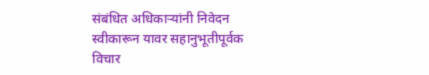संबंधित अधिकाऱ्यांनी निवेदन स्वीकारून यावर सहानुभूतीपूर्वक विचार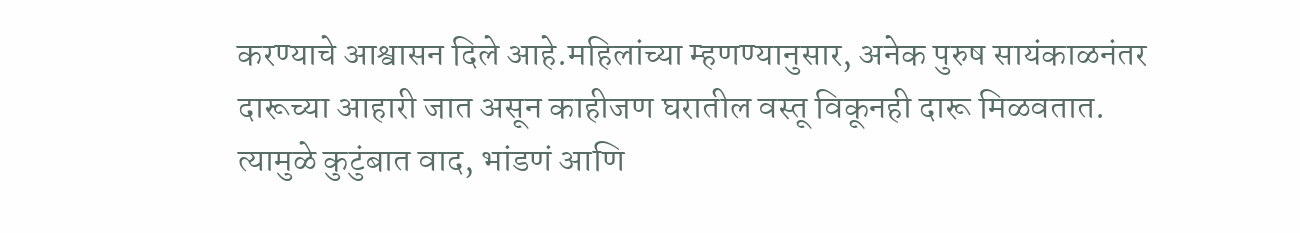करण्याचे आश्वासन दिले आहे.महिलांच्या म्हणण्यानुसार, अनेक पुरुष सायंकाळनंतर दारूच्या आहारी जात असून काहीजण घरातील वस्तू विकूनही दारू मिळवतात. त्यामुळे कुटुंबात वाद, भांडणं आणि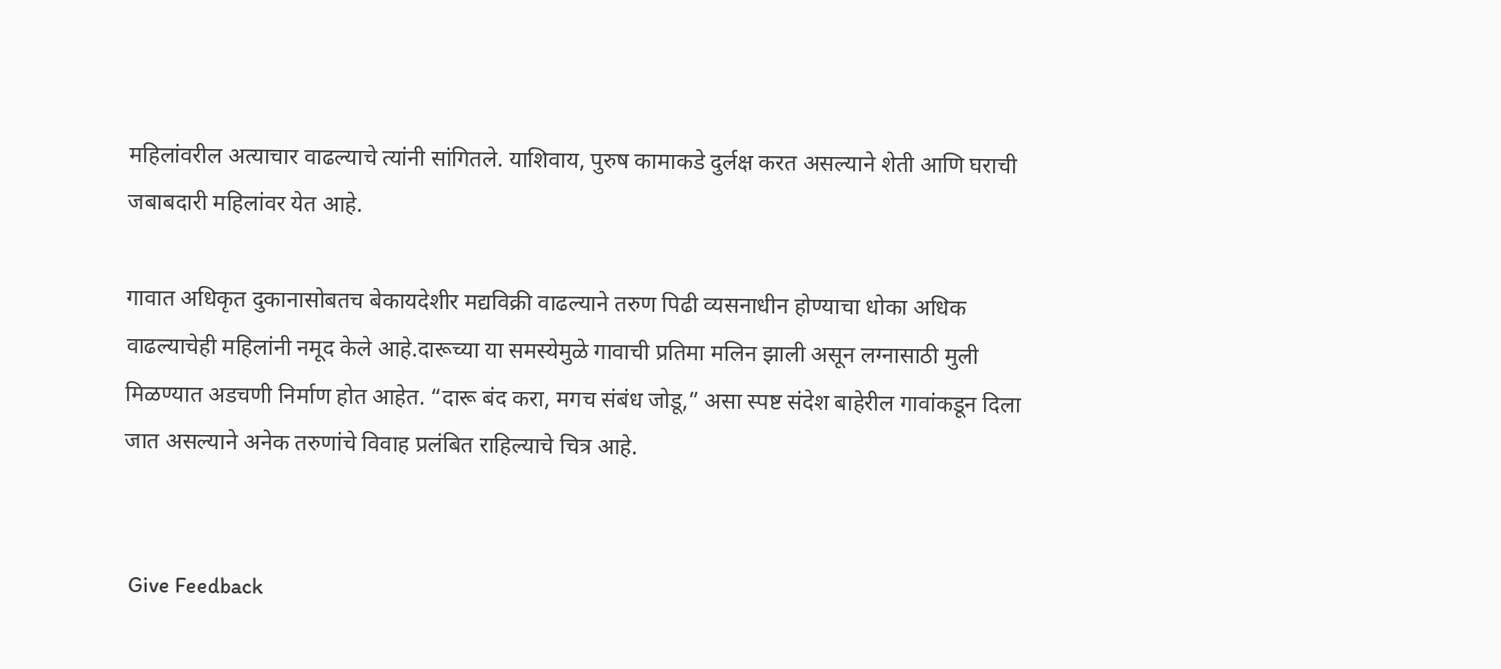महिलांवरील अत्याचार वाढल्याचे त्यांनी सांगितले. याशिवाय, पुरुष कामाकडे दुर्लक्ष करत असल्याने शेती आणि घराची जबाबदारी महिलांवर येत आहे.

गावात अधिकृत दुकानासोबतच बेकायदेशीर मद्यविक्री वाढल्याने तरुण पिढी व्यसनाधीन होण्याचा धोका अधिक वाढल्याचेही महिलांनी नमूद केले आहे.दारूच्या या समस्येमुळे गावाची प्रतिमा मलिन झाली असून लग्नासाठी मुली मिळण्यात अडचणी निर्माण होत आहेत. “दारू बंद करा, मगच संबंध जोडू,” असा स्पष्ट संदेश बाहेरील गावांकडून दिला जात असल्याने अनेक तरुणांचे विवाह प्रलंबित राहिल्याचे चित्र आहे.


 Give Feedback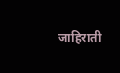जाहिराती